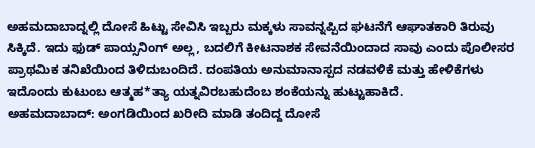ಅಹಮದಾಬಾದ್ನಲ್ಲಿ ದೋಸೆ ಹಿಟ್ಟು ಸೇವಿಸಿ ಇಬ್ಬರು ಮಕ್ಕಳು ಸಾವನ್ನಪ್ಪಿದ ಘಟನೆಗೆ ಆಘಾತಕಾರಿ ತಿರುವು ಸಿಕ್ಕಿದೆ. ಇದು ಫುಡ್ ಪಾಯ್ಸನಿಂಗ್ ಅಲ್ಲ, ಬದಲಿಗೆ ಕೀಟನಾಶಕ ಸೇವನೆಯಿಂದಾದ ಸಾವು ಎಂದು ಪೊಲೀಸರ ಪ್ರಾಥಮಿಕ ತನಿಖೆಯಿಂದ ತಿಳಿದುಬಂದಿದೆ. ದಂಪತಿಯ ಅನುಮಾನಾಸ್ಪದ ನಡವಳಿಕೆ ಮತ್ತು ಹೇಳಿಕೆಗಳು ಇದೊಂದು ಕುಟುಂಬ ಆತ್ಮಹ*ತ್ಯಾ ಯತ್ನವಿರಬಹುದೆಂಬ ಶಂಕೆಯನ್ನು ಹುಟ್ಟುಹಾಕಿದೆ.
ಅಹಮದಾಬಾದ್: ಅಂಗಡಿಯಿಂದ ಖರೀದಿ ಮಾಡಿ ತಂದಿದ್ದ ದೋಸೆ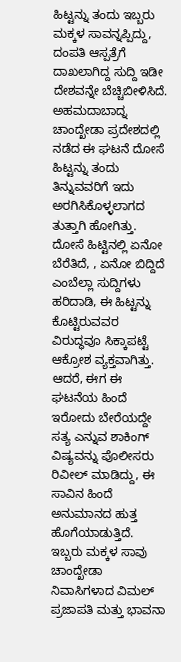ಹಿಟ್ಟನ್ನು ತಂದು ಇಬ್ಬರು ಮಕ್ಕಳ ಸಾವನ್ನಪ್ಪಿದ್ದು, ದಂಪತಿ ಆಸ್ಪತ್ರೆಗೆ ದಾಖಲಾಗಿದ್ದ ಸುದ್ದಿ ಇಡೀ ದೇಶವನ್ನೇ ಬೆಚ್ಚಿಬೀಳಿಸಿದೆ. ಅಹಮದಾಬಾದ್ನ ಚಾಂದ್ಖೇಡಾ ಪ್ರದೇಶದಲ್ಲಿ ನಡೆದ ಈ ಘಟನೆ ದೋಸೆ ಹಿಟ್ಟನ್ನು ತಂದು ತಿನ್ನುವವರಿಗೆ ಇದು ಅರಗಿಸಿಕೊಳ್ಳಲಾಗದ ತುತ್ತಾಗಿ ಹೋಗಿತ್ತು. ದೋಸೆ ಹಿಟ್ಟಿನಲ್ಲಿ ಏನೋ ಬೆರೆತಿದೆ, , ಏನೋ ಬಿದ್ದಿದೆ ಎಂಬೆಲ್ಲಾ ಸುದ್ದಿಗಳು ಹರಿದಾಡಿ, ಈ ಹಿಟ್ಟನ್ನು ಕೊಟ್ಟಿರುವವರ ವಿರುದ್ಧವೂ ಸಿಕ್ಕಾಪಟ್ಟೆ ಆಕ್ರೋಶ ವ್ಯಕ್ತವಾಗಿತ್ತು. ಆದರೆ, ಈಗ ಈ ಘಟನೆಯ ಹಿಂದೆ ಇರೋದು ಬೇರೆಯದ್ದೇ ಸತ್ಯ ಎನ್ನುವ ಶಾಕಿಂಗ್ ವಿಷ್ಯವನ್ನು ಪೊಲೀಸರು ರಿವೀಲ್ ಮಾಡಿದ್ದು, ಈ ಸಾವಿನ ಹಿಂದೆ ಅನುಮಾನದ ಹುತ್ತ ಹೊಗೆಯಾಡುತ್ತಿದೆ.
ಇಬ್ಬರು ಮಕ್ಕಳ ಸಾವು
ಚಾಂದ್ಖೇಡಾ ನಿವಾಸಿಗಳಾದ ವಿಮಲ್ ಪ್ರಜಾಪತಿ ಮತ್ತು ಭಾವನಾ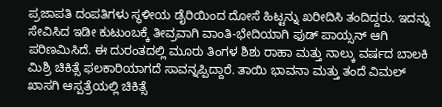ಪ್ರಜಾಪತಿ ದಂಪತಿಗಳು ಸ್ಥಳೀಯ ಡೈರಿಯಿಂದ ದೋಸೆ ಹಿಟ್ಟನ್ನು ಖರೀದಿಸಿ ತಂದಿದ್ದರು. ಇದನ್ನು ಸೇವಿಸಿದ ಇಡೀ ಕುಟುಂಬಕ್ಕೆ ತೀವ್ರವಾಗಿ ವಾಂತಿ-ಭೇದಿಯಾಗಿ ಫುಡ್ ಪಾಯ್ಸನ್ ಆಗಿ ಪರಿಣಮಿಸಿದೆ. ಈ ದುರಂತದಲ್ಲಿ ಮೂರು ತಿಂಗಳ ಶಿಶು ರಾಹಾ ಮತ್ತು ನಾಲ್ಕು ವರ್ಷದ ಬಾಲಕಿ ಮಿಶ್ರಿ ಚಿಕಿತ್ಸೆ ಫಲಕಾರಿಯಾಗದೆ ಸಾವನ್ನಪ್ಪಿದ್ದಾರೆ. ತಾಯಿ ಭಾವನಾ ಮತ್ತು ತಂದೆ ವಿಮಲ್ ಖಾಸಗಿ ಆಸ್ಪತ್ರೆಯಲ್ಲಿ ಚಿಕಿತ್ಸೆ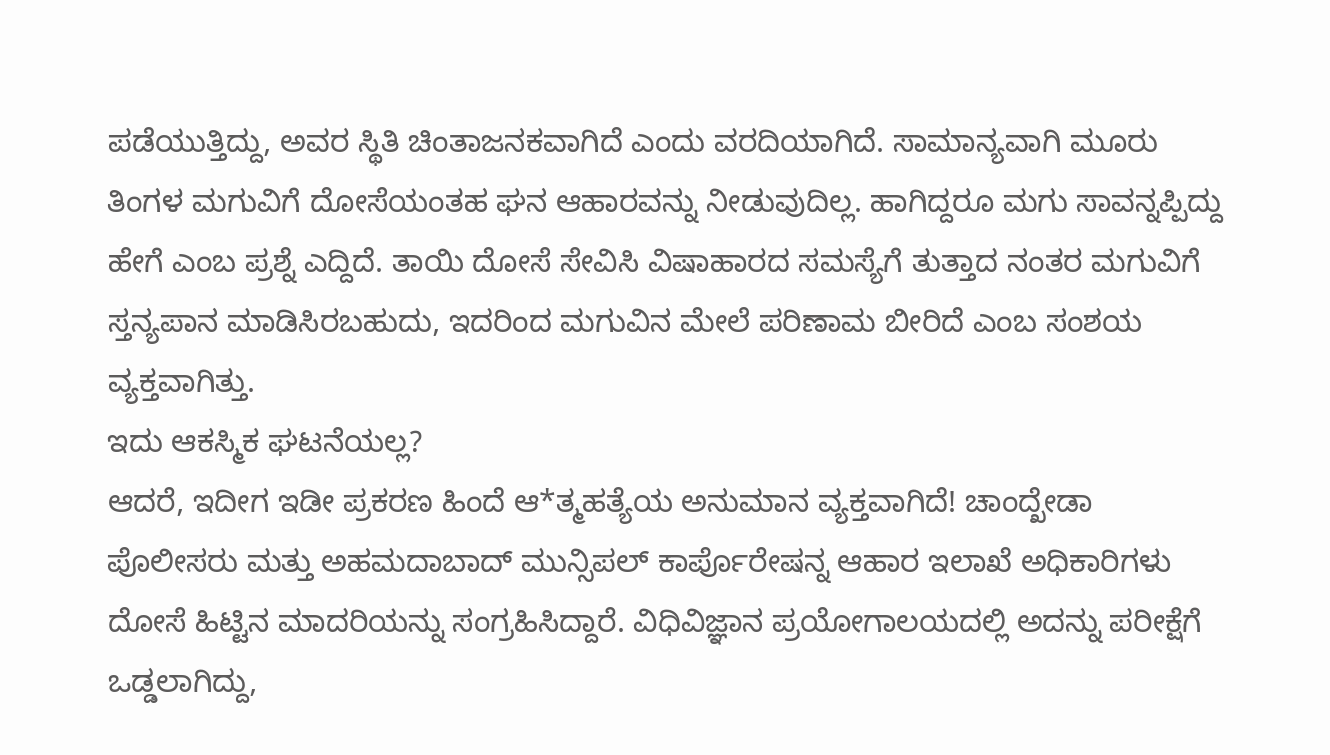ಪಡೆಯುತ್ತಿದ್ದು, ಅವರ ಸ್ಥಿತಿ ಚಿಂತಾಜನಕವಾಗಿದೆ ಎಂದು ವರದಿಯಾಗಿದೆ. ಸಾಮಾನ್ಯವಾಗಿ ಮೂರು ತಿಂಗಳ ಮಗುವಿಗೆ ದೋಸೆಯಂತಹ ಘನ ಆಹಾರವನ್ನು ನೀಡುವುದಿಲ್ಲ. ಹಾಗಿದ್ದರೂ ಮಗು ಸಾವನ್ನಪ್ಪಿದ್ದು ಹೇಗೆ ಎಂಬ ಪ್ರಶ್ನೆ ಎದ್ದಿದೆ. ತಾಯಿ ದೋಸೆ ಸೇವಿಸಿ ವಿಷಾಹಾರದ ಸಮಸ್ಯೆಗೆ ತುತ್ತಾದ ನಂತರ ಮಗುವಿಗೆ ಸ್ತನ್ಯಪಾನ ಮಾಡಿಸಿರಬಹುದು, ಇದರಿಂದ ಮಗುವಿನ ಮೇಲೆ ಪರಿಣಾಮ ಬೀರಿದೆ ಎಂಬ ಸಂಶಯ ವ್ಯಕ್ತವಾಗಿತ್ತು.
ಇದು ಆಕಸ್ಮಿಕ ಘಟನೆಯಲ್ಲ?
ಆದರೆ, ಇದೀಗ ಇಡೀ ಪ್ರಕರಣ ಹಿಂದೆ ಆ*ತ್ಮಹತ್ಯೆಯ ಅನುಮಾನ ವ್ಯಕ್ತವಾಗಿದೆ! ಚಾಂದ್ಖೇಡಾ ಪೊಲೀಸರು ಮತ್ತು ಅಹಮದಾಬಾದ್ ಮುನ್ಸಿಪಲ್ ಕಾರ್ಪೊರೇಷನ್ನ ಆಹಾರ ಇಲಾಖೆ ಅಧಿಕಾರಿಗಳು ದೋಸೆ ಹಿಟ್ಟಿನ ಮಾದರಿಯನ್ನು ಸಂಗ್ರಹಿಸಿದ್ದಾರೆ. ವಿಧಿವಿಜ್ಞಾನ ಪ್ರಯೋಗಾಲಯದಲ್ಲಿ ಅದನ್ನು ಪರೀಕ್ಷೆಗೆ ಒಡ್ಡಲಾಗಿದ್ದು,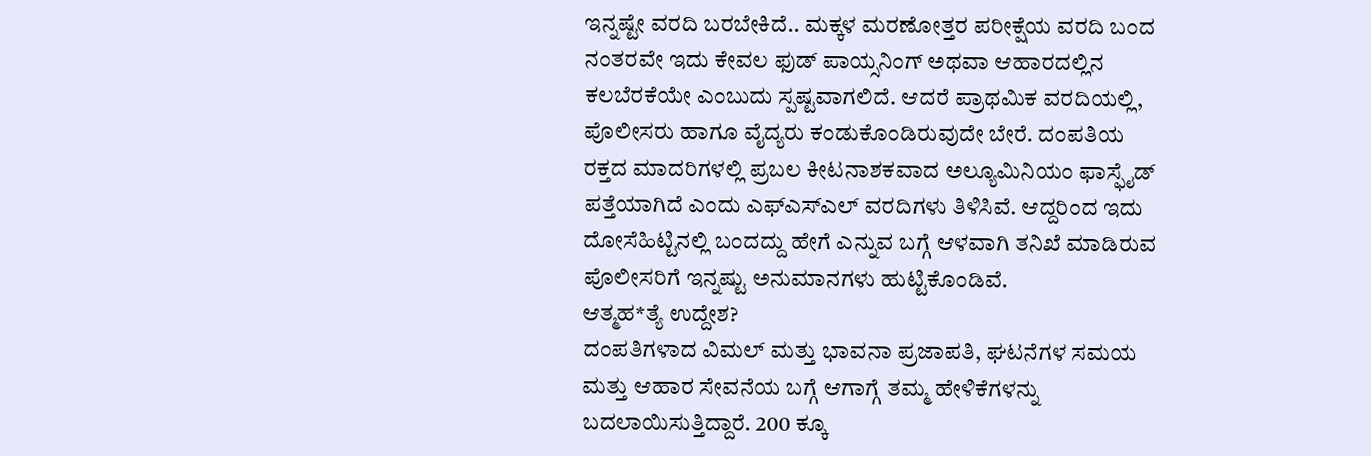ಇನ್ನಷ್ಟೇ ವರದಿ ಬರಬೇಕಿದೆ.. ಮಕ್ಕಳ ಮರಣೋತ್ತರ ಪರೀಕ್ಷೆಯ ವರದಿ ಬಂದ ನಂತರವೇ ಇದು ಕೇವಲ ಫುಡ್ ಪಾಯ್ಸನಿಂಗ್ ಅಥವಾ ಆಹಾರದಲ್ಲಿನ ಕಲಬೆರಕೆಯೇ ಎಂಬುದು ಸ್ಪಷ್ಟವಾಗಲಿದೆ. ಆದರೆ ಪ್ರಾಥಮಿಕ ವರದಿಯಲ್ಲಿ, ಪೊಲೀಸರು ಹಾಗೂ ವೈದ್ಯರು ಕಂಡುಕೊಂಡಿರುವುದೇ ಬೇರೆ. ದಂಪತಿಯ ರಕ್ತದ ಮಾದರಿಗಳಲ್ಲಿ ಪ್ರಬಲ ಕೀಟನಾಶಕವಾದ ಅಲ್ಯೂಮಿನಿಯಂ ಫಾಸ್ಫೈಡ್ ಪತ್ತೆಯಾಗಿದೆ ಎಂದು ಎಫ್ಎಸ್ಎಲ್ ವರದಿಗಳು ತಿಳಿಸಿವೆ. ಆದ್ದರಿಂದ ಇದು ದೋಸೆಹಿಟ್ಟಿನಲ್ಲಿ ಬಂದದ್ದು ಹೇಗೆ ಎನ್ನುವ ಬಗ್ಗೆ ಆಳವಾಗಿ ತನಿಖೆ ಮಾಡಿರುವ ಪೊಲೀಸರಿಗೆ ಇನ್ನಷ್ಟು ಅನುಮಾನಗಳು ಹುಟ್ಟಿಕೊಂಡಿವೆ.
ಆತ್ಮಹ*ತ್ಯೆ ಉದ್ದೇಶ?
ದಂಪತಿಗಳಾದ ವಿಮಲ್ ಮತ್ತು ಭಾವನಾ ಪ್ರಜಾಪತಿ, ಘಟನೆಗಳ ಸಮಯ ಮತ್ತು ಆಹಾರ ಸೇವನೆಯ ಬಗ್ಗೆ ಆಗಾಗ್ಗೆ ತಮ್ಮ ಹೇಳಿಕೆಗಳನ್ನು ಬದಲಾಯಿಸುತ್ತಿದ್ದಾರೆ. 200 ಕ್ಕೂ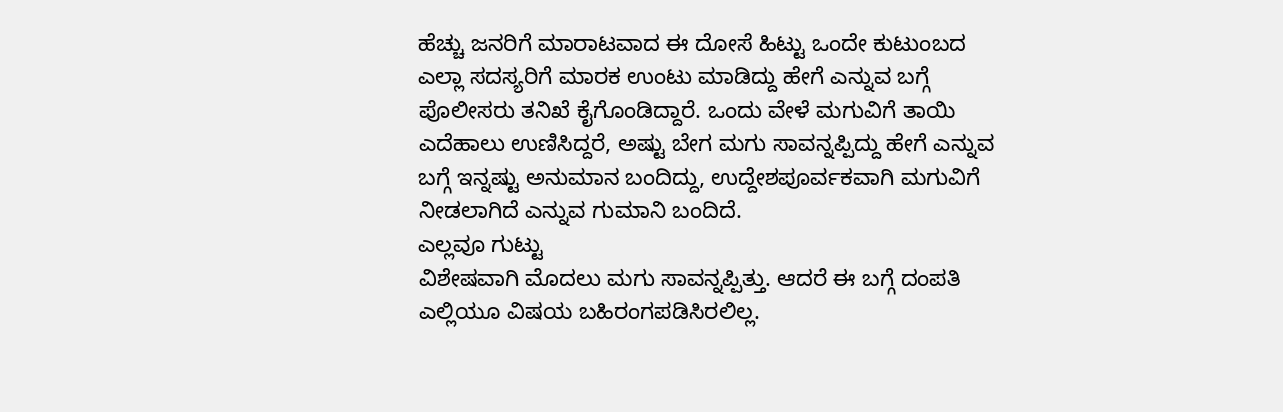ಹೆಚ್ಚು ಜನರಿಗೆ ಮಾರಾಟವಾದ ಈ ದೋಸೆ ಹಿಟ್ಟು ಒಂದೇ ಕುಟುಂಬದ ಎಲ್ಲಾ ಸದಸ್ಯರಿಗೆ ಮಾರಕ ಉಂಟು ಮಾಡಿದ್ದು ಹೇಗೆ ಎನ್ನುವ ಬಗ್ಗೆ ಪೊಲೀಸರು ತನಿಖೆ ಕೈಗೊಂಡಿದ್ದಾರೆ. ಒಂದು ವೇಳೆ ಮಗುವಿಗೆ ತಾಯಿ ಎದೆಹಾಲು ಉಣಿಸಿದ್ದರೆ, ಅಷ್ಟು ಬೇಗ ಮಗು ಸಾವನ್ನಪ್ಪಿದ್ದು ಹೇಗೆ ಎನ್ನುವ ಬಗ್ಗೆ ಇನ್ನಷ್ಟು ಅನುಮಾನ ಬಂದಿದ್ದು, ಉದ್ದೇಶಪೂರ್ವಕವಾಗಿ ಮಗುವಿಗೆ ನೀಡಲಾಗಿದೆ ಎನ್ನುವ ಗುಮಾನಿ ಬಂದಿದೆ.
ಎಲ್ಲವೂ ಗುಟ್ಟು
ವಿಶೇಷವಾಗಿ ಮೊದಲು ಮಗು ಸಾವನ್ನಪ್ಪಿತ್ತು. ಆದರೆ ಈ ಬಗ್ಗೆ ದಂಪತಿ ಎಲ್ಲಿಯೂ ವಿಷಯ ಬಹಿರಂಗಪಡಿಸಿರಲಿಲ್ಲ.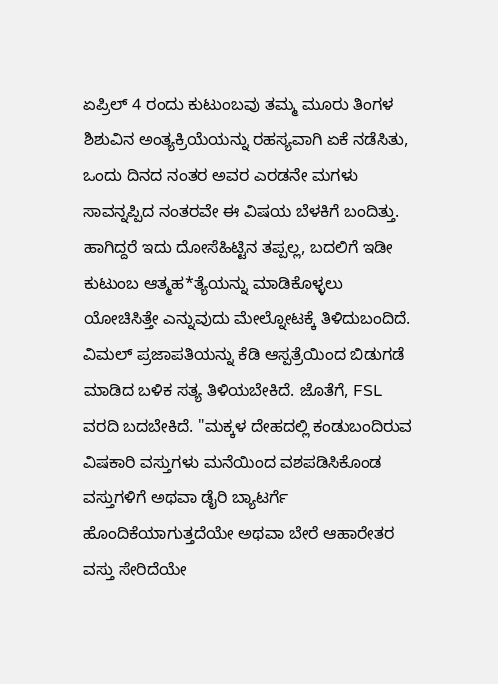ಏಪ್ರಿಲ್ 4 ರಂದು ಕುಟುಂಬವು ತಮ್ಮ ಮೂರು ತಿಂಗಳ ಶಿಶುವಿನ ಅಂತ್ಯಕ್ರಿಯೆಯನ್ನು ರಹಸ್ಯವಾಗಿ ಏಕೆ ನಡೆಸಿತು, ಒಂದು ದಿನದ ನಂತರ ಅವರ ಎರಡನೇ ಮಗಳು ಸಾವನ್ನಪ್ಪಿದ ನಂತರವೇ ಈ ವಿಷಯ ಬೆಳಕಿಗೆ ಬಂದಿತ್ತು. ಹಾಗಿದ್ದರೆ ಇದು ದೋಸೆಹಿಟ್ಟಿನ ತಪ್ಪಲ್ಲ, ಬದಲಿಗೆ ಇಡೀ ಕುಟುಂಬ ಆತ್ಮಹ*ತ್ಯೆಯನ್ನು ಮಾಡಿಕೊಳ್ಳಲು ಯೋಚಿಸಿತ್ತೇ ಎನ್ನುವುದು ಮೇಲ್ನೋಟಕ್ಕೆ ತಿಳಿದುಬಂದಿದೆ. ವಿಮಲ್ ಪ್ರಜಾಪತಿಯನ್ನು ಕೆಡಿ ಆಸ್ಪತ್ರೆಯಿಂದ ಬಿಡುಗಡೆ ಮಾಡಿದ ಬಳಿಕ ಸತ್ಯ ತಿಳಿಯಬೇಕಿದೆ. ಜೊತೆಗೆ, FSL ವರದಿ ಬದಬೇಕಿದೆ. "ಮಕ್ಕಳ ದೇಹದಲ್ಲಿ ಕಂಡುಬಂದಿರುವ ವಿಷಕಾರಿ ವಸ್ತುಗಳು ಮನೆಯಿಂದ ವಶಪಡಿಸಿಕೊಂಡ ವಸ್ತುಗಳಿಗೆ ಅಥವಾ ಡೈರಿ ಬ್ಯಾಟರ್ಗೆ ಹೊಂದಿಕೆಯಾಗುತ್ತದೆಯೇ ಅಥವಾ ಬೇರೆ ಆಹಾರೇತರ ವಸ್ತು ಸೇರಿದೆಯೇ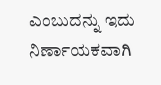ಎಂಬುದನ್ನು ಇದು ನಿರ್ಣಾಯಕವಾಗಿ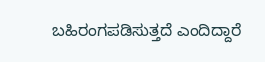ಬಹಿರಂಗಪಡಿಸುತ್ತದೆ ಎಂದಿದ್ದಾರೆ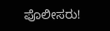ಪೊಲೀಸರು!